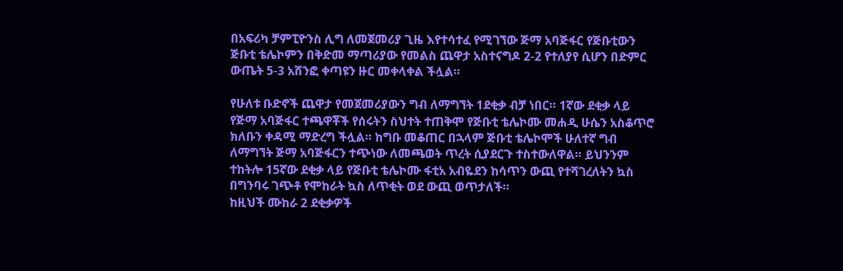በአፍሪካ ቻምፒዮንስ ሊግ ለመጀመሪያ ጊዜ እየተሳተፈ የሚገኘው ጅማ አባጅፋር የጅቡቲውን ጅቡቲ ቴሌኮምን በቅድመ ማጣሪያው የመልስ ጨዋታ አስተናግዶ 2-2 የተለያየ ሲሆን በድምር ውጤት 5-3 አሸንፎ ቀጣዩን ዙር መቀላቀል ችሏል።

የሁለቱ ቡድኖች ጨዋታ የመጀመሪያውን ግብ ለማግኘት 1ደቂቃ ብቻ ነበር። 1ኛው ደቂቃ ላይ የጅማ አባጅፋር ተጫዋቾች የሰሩትን ስህተት ተጠቅሞ የጅቡቲ ቴሌኮሙ መሐዲ ሁሴን አስቆጥሮ ክለቡን ቀዳሚ ማድረግ ችሏል። ከግቡ መቆጠር በኋላም ጅቡቲ ቴሌኮሞች ሁለተኛ ግብ ለማግኘት ጅማ አባጅፋርን ተጭነው ለመጫወት ጥረት ሲያደርጉ ተስተውለዋል። ይህንንም ተከትሎ 15ኛው ደቂቃ ላይ የጅቡቲ ቴሌኮሙ ፋቲአ አብዬደን ከሳጥን ውጪ የተሻገረለትን ኳስ በግንባሩ ገጭቶ የሞከራት ኳስ ለጥቂት ወደ ውጪ ወጥታለች።
ከዚህች ሙከራ 2 ደቂቃዎች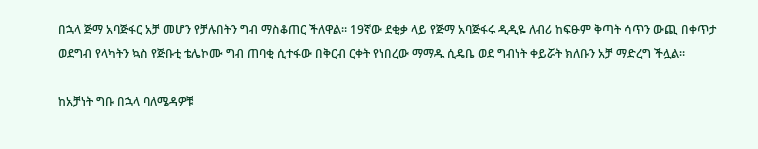በኋላ ጅማ አባጅፋር አቻ መሆን የቻሉበትን ግብ ማስቆጠር ችለዋል። 19ኛው ደቂቃ ላይ የጅማ አባጅፋሩ ዲዲዬ ለብሪ ከፍፁም ቅጣት ሳጥን ውጪ በቀጥታ ወደግብ የላካትን ኳስ የጅቡቲ ቴሌኮሙ ግብ ጠባቂ ሲተፋው በቅርብ ርቀት የነበረው ማማዱ ሲዴቤ ወደ ግብነት ቀይሯት ክለቡን አቻ ማድረግ ችሏል።

ከአቻነት ግቡ በኋላ ባለሜዳዎቹ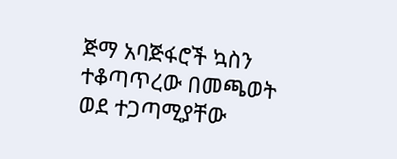ጅማ አባጅፋሮች ኳስን ተቆጣጥረው በመጫወት ወደ ተጋጣሚያቸው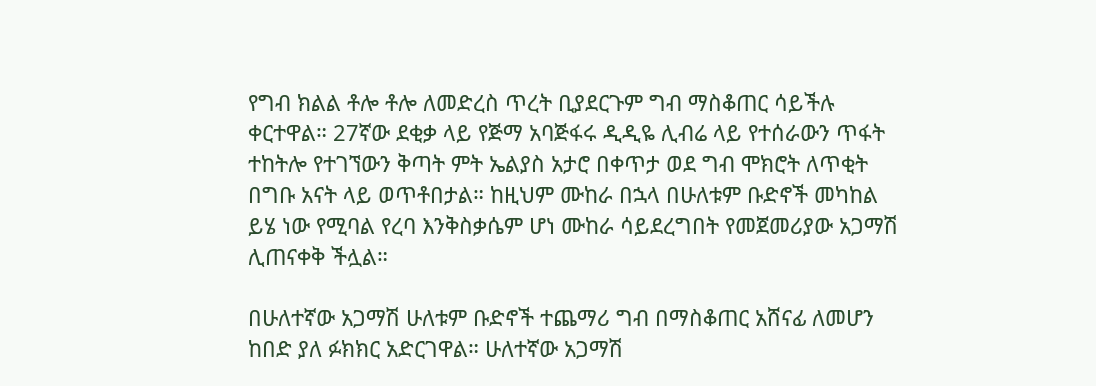የግብ ክልል ቶሎ ቶሎ ለመድረስ ጥረት ቢያደርጉም ግብ ማስቆጠር ሳይችሉ ቀርተዋል። 27ኛው ደቂቃ ላይ የጅማ አባጅፋሩ ዲዲዬ ሊብሬ ላይ የተሰራውን ጥፋት ተከትሎ የተገኘውን ቅጣት ምት ኤልያስ አታሮ በቀጥታ ወደ ግብ ሞክሮት ለጥቂት በግቡ አናት ላይ ወጥቶበታል። ከዚህም ሙከራ በኋላ በሁለቱም ቡድኖች መካከል ይሄ ነው የሚባል የረባ እንቅስቃሴም ሆነ ሙከራ ሳይደረግበት የመጀመሪያው አጋማሽ ሊጠናቀቅ ችሏል።

በሁለተኛው አጋማሽ ሁለቱም ቡድኖች ተጨማሪ ግብ በማስቆጠር አሸናፊ ለመሆን ከበድ ያለ ፉክክር አድርገዋል። ሁለተኛው አጋማሽ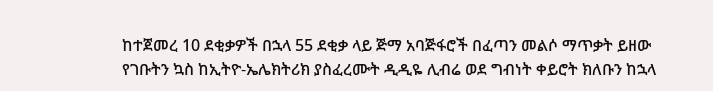ከተጀመረ 10 ደቂቃዎች በኋላ 55 ደቂቃ ላይ ጅማ አባጅፋሮች በፈጣን መልሶ ማጥቃት ይዘው የገቡትን ኳስ ከኢትዮ-ኤሌክትሪክ ያስፈረሙት ዲዲዬ ሊብሬ ወደ ግብነት ቀይሮት ክለቡን ከኋላ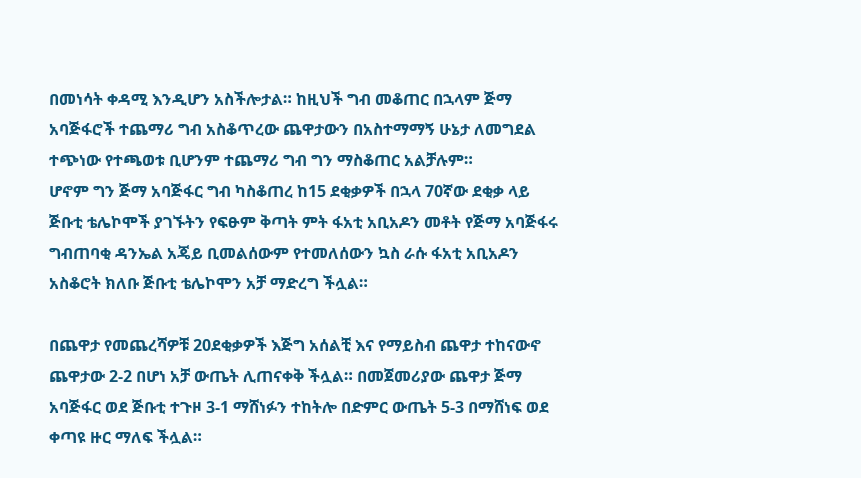በመነሳት ቀዳሚ እንዲሆን አስችሎታል። ከዚህች ግብ መቆጠር በኋላም ጅማ አባጅፋሮች ተጨማሪ ግብ አስቆጥረው ጨዋታውን በአስተማማኝ ሁኔታ ለመግደል ተጭነው የተጫወቱ ቢሆንም ተጨማሪ ግብ ግን ማስቆጠር አልቻሉም።
ሆኖም ግን ጅማ አባጅፋር ግብ ካስቆጠረ ከ15 ደቂቃዎች በኋላ 70ኛው ደቂቃ ላይ ጅቡቲ ቴሌኮሞች ያገኙትን የፍፁም ቅጣት ምት ፋአቲ አቢአዶን መቶት የጅማ አባጅፋሩ ግብጠባቂ ዳንኤል አጄይ ቢመልሰውም የተመለሰውን ኳስ ራሱ ፋአቲ አቢአዶን አስቆሮት ክለቡ ጅቡቲ ቴሌኮሞን አቻ ማድረግ ችሏል።

በጨዋታ የመጨረሻዎቹ 20ደቂቃዎች እጅግ አሰልቺ እና የማይስብ ጨዋታ ተከናውኖ ጨዋታው 2-2 በሆነ አቻ ውጤት ሊጠናቀቅ ችሏል። በመጀመሪያው ጨዋታ ጅማ አባጅፋር ወደ ጅቡቲ ተጉዞ 3-1 ማሸነፉን ተከትሎ በድምር ውጤት 5-3 በማሸነፍ ወደ ቀጣዩ ዙር ማለፍ ችሏል።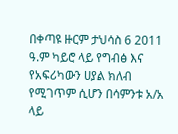በቀጣዩ ዙርም ታህሳስ 6 2011 ዓ.ም ካይሮ ላይ የግብፅ እና የአፍሪካውን ሀያል ክለብ የሚገጥም ሲሆን በሳምንቱ አ/አ ላይ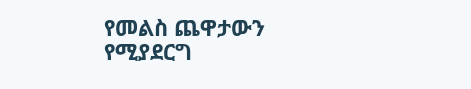የመልስ ጨዋታውን የሚያደርግ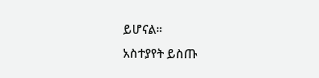ይሆናል።
አስተያየት ይስጡ